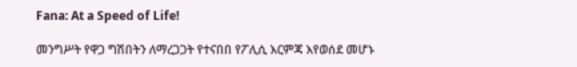Fana: At a Speed of Life!

መንግሥት የዋጋ ግሽበትን ለማረጋጋት የተናበበ የፖሊሲ እርምጃ እየወሰደ መሆኑ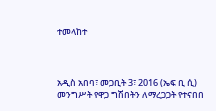ተመላከተ



አዲስ አበባ፣ መጋቢት 3፣ 2016 (ኤፍ ቢ ሲ) መንግሥት የዋጋ ግሽበትን ለማረጋጋት የተናበበ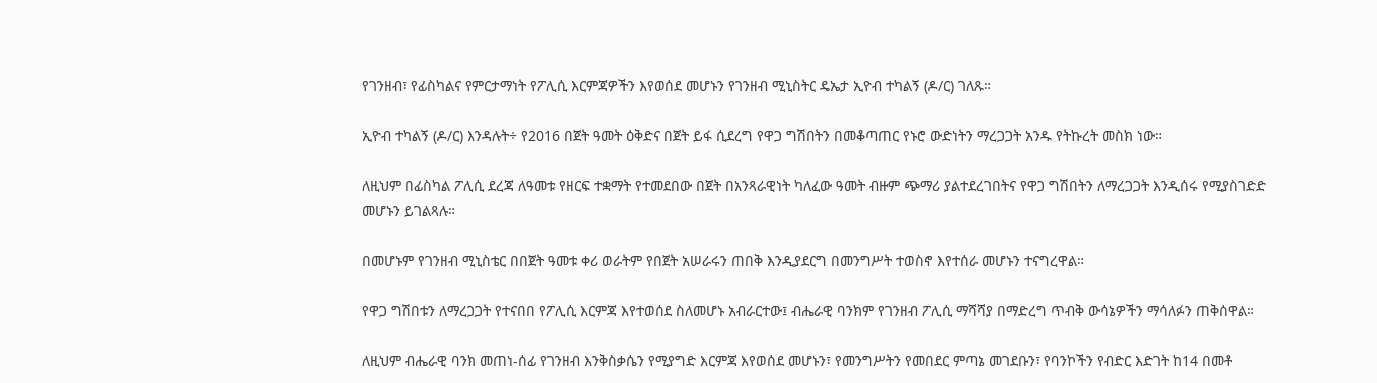የገንዘብ፣ የፊስካልና የምርታማነት የፖሊሲ እርምጃዎችን እየወሰደ መሆኑን የገንዘብ ሚኒስትር ዴኤታ ኢዮብ ተካልኝ (ዶ/ር) ገለጹ።

ኢዮብ ተካልኝ (ዶ/ር) እንዳሉት÷ የ2016 በጀት ዓመት ዕቅድና በጀት ይፋ ሲደረግ የዋጋ ግሽበትን በመቆጣጠር የኑሮ ውድነትን ማረጋጋት አንዱ የትኩረት መስክ ነው።

ለዚህም በፊስካል ፖሊሲ ደረጃ ለዓመቱ የዘርፍ ተቋማት የተመደበው በጀት በአንጻራዊነት ካለፈው ዓመት ብዙም ጭማሪ ያልተደረገበትና የዋጋ ግሽበትን ለማረጋጋት እንዲሰሩ የሚያስገድድ መሆኑን ይገልጻሉ።

በመሆኑም የገንዘብ ሚኒስቴር በበጀት ዓመቱ ቀሪ ወራትም የበጀት አሠራሩን ጠበቅ እንዲያደርግ በመንግሥት ተወስኖ እየተሰራ መሆኑን ተናግረዋል።

የዋጋ ግሽበቱን ለማረጋጋት የተናበበ የፖሊሲ እርምጃ እየተወሰደ ስለመሆኑ አብራርተው፤ ብሔራዊ ባንክም የገንዘብ ፖሊሲ ማሻሻያ በማድረግ ጥብቅ ውሳኔዎችን ማሳለፉን ጠቅሰዋል።

ለዚህም ብሔራዊ ባንክ መጠነ-ሰፊ የገንዘብ እንቅስቃሴን የሚያግድ እርምጃ እየወሰደ መሆኑን፣ የመንግሥትን የመበደር ምጣኔ መገደቡን፣ የባንኮችን የብድር እድገት ከ14 በመቶ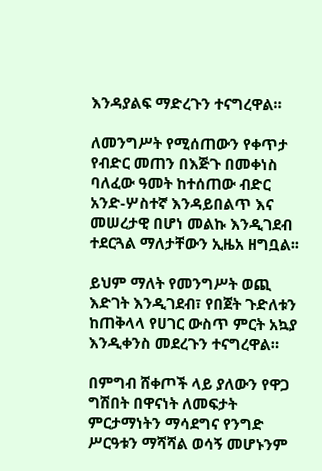እንዳያልፍ ማድረጉን ተናግረዋል።

ለመንግሥት የሚሰጠውን የቀጥታ የብድር መጠን በእጅጉ በመቀነስ ባለፈው ዓመት ከተሰጠው ብድር አንድ-ሦስተኛ እንዳይበልጥ እና መሠረታዊ በሆነ መልኩ እንዲገደብ ተደርጓል ማለታቸውን ኢዜአ ዘግቧል፡፡

ይህም ማለት የመንግሥት ወጪ እድገት እንዲገደብ፣ የበጀት ጉድለቱን ከጠቅላላ የሀገር ውስጥ ምርት አኳያ እንዲቀንስ መደረጉን ተናግረዋል።

በምግብ ሸቀጦች ላይ ያለውን የዋጋ ግሽበት በዋናነት ለመፍታት ምርታማነትን ማሳደግና የንግድ ሥርዓቱን ማሻሻል ወሳኝ መሆኑንም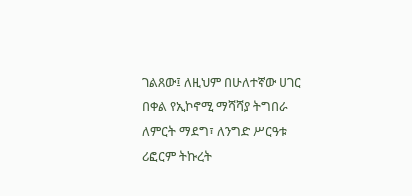ገልጸው፤ ለዚህም በሁለተኛው ሀገር በቀል የኢኮኖሚ ማሻሻያ ትግበራ ለምርት ማደግ፣ ለንግድ ሥርዓቱ ሪፎርም ትኩረት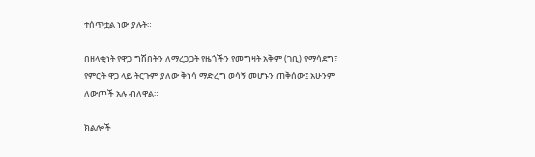ተሰጥቷል ነው ያሉት።

በዘላቂነት የዋጋ ግሽበትን ለማረጋጋት የዜጎችን የመግዛት አቅም (ገቢ) የማሳደግ፣ የምርት ዋጋ ላይ ትርጉም ያለው ቅነሳ ማድረግ ወሳኝ መሆኑን ጠቅሰው፤ አሁንም ለውጦች አሉ ብለዋል።

ክልሎች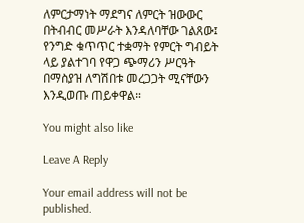ለምርታማነት ማደግና ለምርት ዝውውር በትብብር መሥራት እንዳለባቸው ገልጸው፤ የንግድ ቁጥጥር ተቋማት የምርት ግብይት ላይ ያልተገባ የዋጋ ጭማሪን ሥርዓት በማስያዝ ለግሽበቱ መረጋጋት ሚናቸውን እንዲወጡ ጠይቀዋል።

You might also like

Leave A Reply

Your email address will not be published.